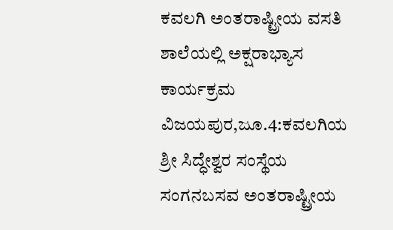ಕವಲಗಿ ಅಂತರಾಷ್ಟ್ರೀಯ ವಸತಿ ಶಾಲೆಯಲ್ಲಿ ಅಕ್ಷರಾಭ್ಯಾಸ ಕಾರ್ಯಕ್ರಮ
ವಿಜಯಪುರ,ಜೂ.4:ಕವಲಗಿಯ ಶ್ರೀ ಸಿದ್ಧೇಶ್ವರ ಸಂಸ್ಥೆಯ ಸಂಗನಬಸವ ಅಂತರಾಷ್ಟ್ರೀಯ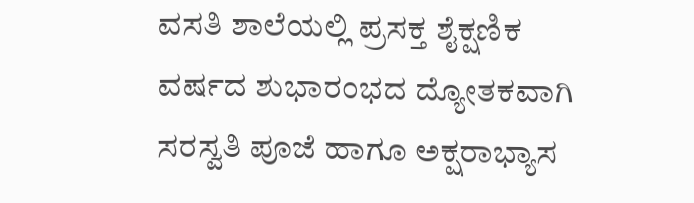ವಸತಿ ಶಾಲೆಯಲ್ಲಿ ಪ್ರಸಕ್ತ ಶೈಕ್ಷಣಿಕ ವರ್ಷದ ಶುಭಾರಂಭದ ದ್ಯೋತಕವಾಗಿ ಸರಸ್ವತಿ ಪೂಜೆ ಹಾಗೂ ಅಕ್ಷರಾಭ್ಯಾಸ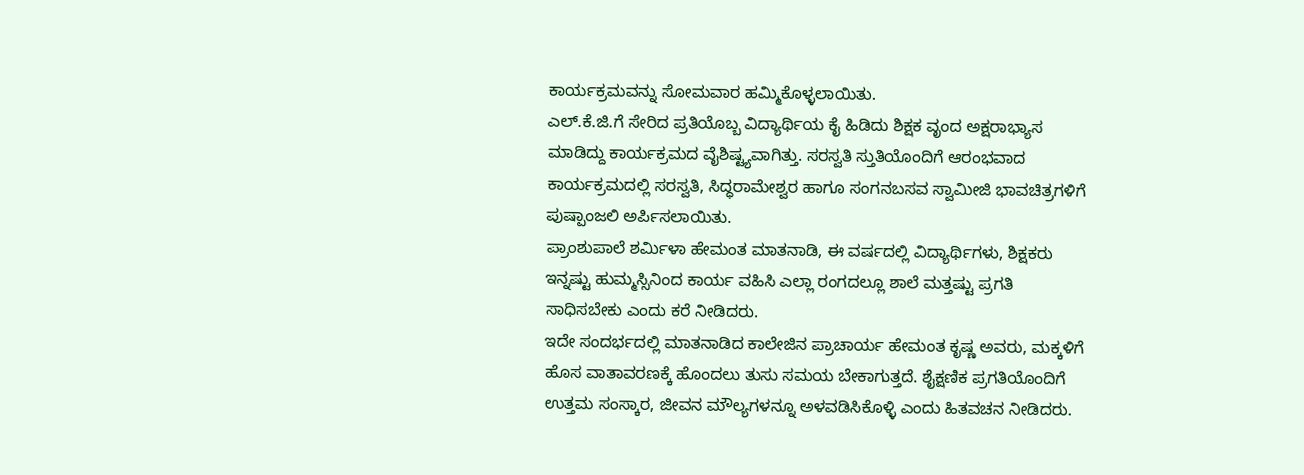ಕಾರ್ಯಕ್ರಮವನ್ನು ಸೋಮವಾರ ಹಮ್ಮಿಕೊಳ್ಳಲಾಯಿತು.
ಎಲ್.ಕೆ.ಜಿ.ಗೆ ಸೇರಿದ ಪ್ರತಿಯೊಬ್ಬ ವಿದ್ಯಾರ್ಥಿಯ ಕೈ ಹಿಡಿದು ಶಿಕ್ಷಕ ವೃಂದ ಅಕ್ಷರಾಭ್ಯಾಸ ಮಾಡಿದ್ದು ಕಾರ್ಯಕ್ರಮದ ವೈಶಿಷ್ಟ್ಯವಾಗಿತ್ತು. ಸರಸ್ವತಿ ಸ್ತುತಿಯೊಂದಿಗೆ ಆರಂಭವಾದ ಕಾರ್ಯಕ್ರಮದಲ್ಲಿ ಸರಸ್ವತಿ, ಸಿದ್ಧರಾಮೇಶ್ವರ ಹಾಗೂ ಸಂಗನಬಸವ ಸ್ವಾಮೀಜಿ ಭಾವಚಿತ್ರಗಳಿಗೆ ಪುಷ್ಪಾಂಜಲಿ ಅರ್ಪಿಸಲಾಯಿತು.
ಪ್ರಾಂಶುಪಾಲೆ ಶರ್ಮಿಳಾ ಹೇಮಂತ ಮಾತನಾಡಿ, ಈ ವರ್ಷದಲ್ಲಿ ವಿದ್ಯಾರ್ಥಿಗಳು, ಶಿಕ್ಷಕರು ಇನ್ನಷ್ಟು ಹುಮ್ಮಸ್ಸಿನಿಂದ ಕಾರ್ಯ ವಹಿಸಿ ಎಲ್ಲಾ ರಂಗದಲ್ಲೂ ಶಾಲೆ ಮತ್ತಷ್ಟು ಪ್ರಗತಿ ಸಾಧಿಸಬೇಕು ಎಂದು ಕರೆ ನೀಡಿದರು.
ಇದೇ ಸಂದರ್ಭದಲ್ಲಿ ಮಾತನಾಡಿದ ಕಾಲೇಜಿನ ಪ್ರಾಚಾರ್ಯ ಹೇಮಂತ ಕೃಷ್ಣ ಅವರು, ಮಕ್ಕಳಿಗೆ ಹೊಸ ವಾತಾವರಣಕ್ಕೆ ಹೊಂದಲು ತುಸು ಸಮಯ ಬೇಕಾಗುತ್ತದೆ. ಶೈಕ್ಷಣಿಕ ಪ್ರಗತಿಯೊಂದಿಗೆ ಉತ್ತಮ ಸಂಸ್ಕಾರ, ಜೀವನ ಮೌಲ್ಯಗಳನ್ನೂ ಅಳವಡಿಸಿಕೊಳ್ಳಿ ಎಂದು ಹಿತವಚನ ನೀಡಿದರು.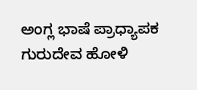ಅಂಗ್ಲ ಭಾಷೆ ಪ್ರಾಧ್ಯಾಪಕ ಗುರುದೇವ ಹೋಳಿ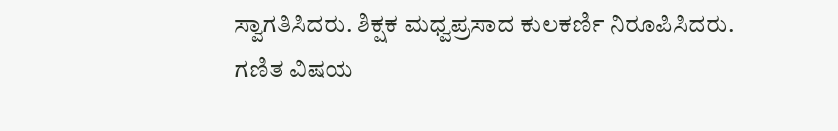ಸ್ವಾಗತಿಸಿದರು. ಶಿಕ್ಷಕ ಮಧ್ವಪ್ರಸಾದ ಕುಲಕರ್ಣಿ ನಿರೂಪಿಸಿದರು. ಗಣಿತ ವಿಷಯ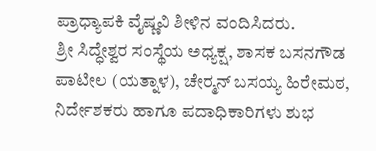ಪ್ರಾಧ್ಯಾಪಕಿ ವೈಷ್ಣವಿ ಶೀಳಿನ ವಂದಿಸಿದರು.
ಶ್ರೀ ಸಿದ್ಧೇಶ್ವರ ಸಂಸ್ಥೆಯ ಅಧ್ಯಕ್ಷ, ಶಾಸಕ ಬಸನಗೌಡ ಪಾಟೀಲ (ಯತ್ನಾಳ), ಚೇರ್‍ಮನ್ ಬಸಯ್ಯ ಹಿರೇಮಠ, ನಿರ್ದೇಶಕರು ಹಾಗೂ ಪದಾಧಿಕಾರಿಗಳು ಶುಭ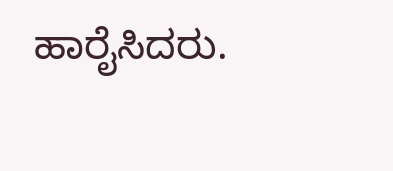ಹಾರೈಸಿದರು.